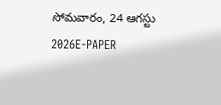సోమవారం, 24 ఆగస్టు 2026E-PAPER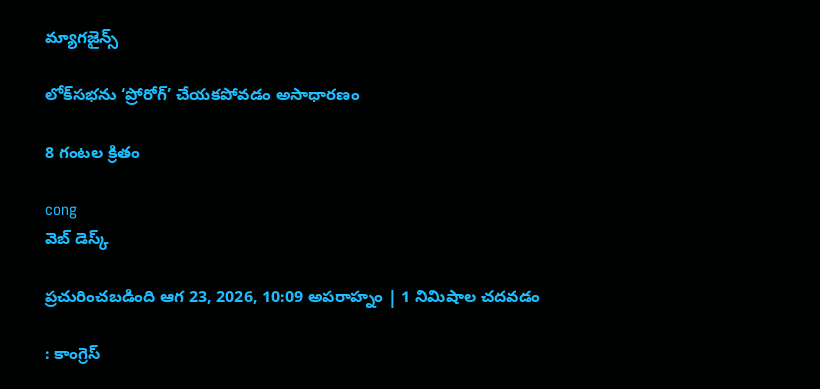మ్యాగజైన్స్

లోక్‌‌సభను ‘ప్రోరోగ్’ చేయకపోవడం అసాధారణం

8 గంటల క్రితం

cong
వెబ్ డెస్క్

ప్రచురించబడింది ఆగ 23, 2026, 10:09 అపరాహ్నం | 1 నిమిషాల చదవడం

: కాంగ్రెస్‌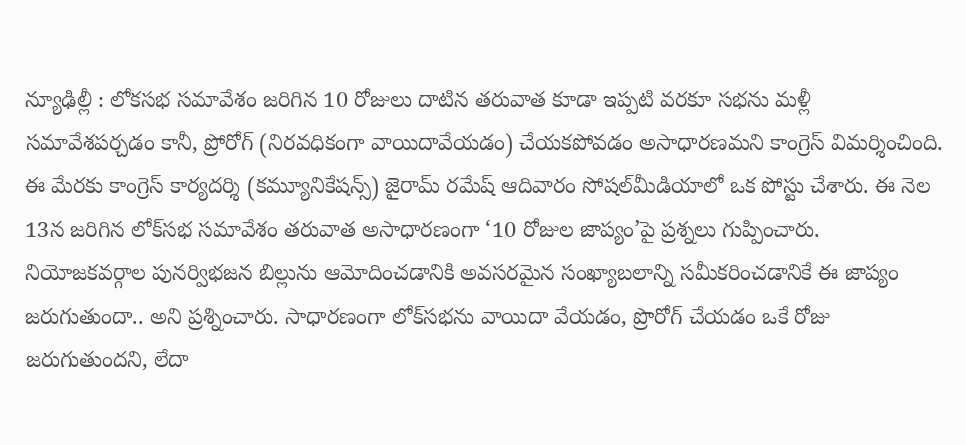న్యూఢిల్లీ : లోకసభ సమావేశం జరిగిన 10 రోజులు దాటిన తరువాత కూడా ఇప్పటి వరకూ సభను మళ్లీ సమావేశపర్చడం కానీ, ప్రోరోగ్‌ (నిరవధికంగా వాయిదావేయడం) చేయకపోవడం అసాధారణమని కాంగ్రెస్‌ ‌విమర్శించింది. ఈ మేరకు కాంగ్రెస్‌ కార్యదర్శి (కమ్యూనికేషన్స్) జైరామ్ రమేష్ ఆదివారం ‌సోషల్‌‌మీడియాలో ఒక పోస్టు చేశారు. ఈ నెల 13న జరిగిన లోక్‌సభ సమావేశం తరువాత అసాధారణంగా ‘10 రోజుల జాప్యం’పై ప్రశ్నలు గుప్పించారు. నియోజకవర్గాల పునర్విభజన బిల్లును ఆమోదించడానికి అవసరమైన సంఖ్యాబలాన్ని సమీకరించడానికే ఈ జాప్యం జరుగుతుందా.. అని ప్రశ్నించారు. సాధారణంగా లోక్‌‌సభను వాయిదా వేయడం, ప్రొరోగ్‌ ‌చేయడం ఒకే రోజు జరుగుతుందని, లేదా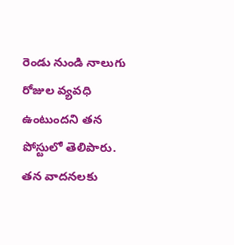రెండు నుండి నాలుగు రోజుల వ్యవధి ఉంటుందని తన పోస్టులో తెలిపారు. తన వాదనలకు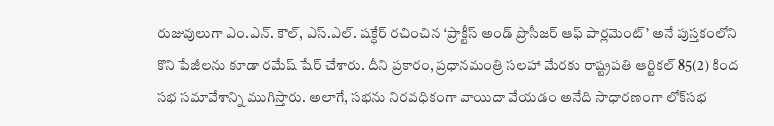రుజువులుగా ఎం.ఎన్. కౌల్, ఎస్.ఎల్. షక్ధేర్ రచించిన ‘ప్రాక్టీస్ అండ్ ప్రొసీజర్ ఆఫ్ పార్లమెంట్’ అనే పుస్తకంలోని కొని పేజీలను కూడా రమేష్‌ ‌షేర్‌ ‌చేశారు. దీని ప్రకారం, ప్రధానమంత్రి సలహా మేరకు రాష్ట్రపతి ఆర్టికల్ 85(2) కింద సభ సమావేశాన్ని ముగిస్తారు. అలాగే, సభను నిరవధికంగా వాయిదా వేయడం అనేది సాధారణంగా లోక్‌‌సభ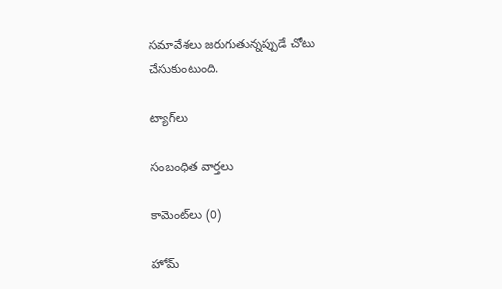సమావేశలు జరుగుతున్నప్పుడే చోటు చేసుకుంటుంది.

ట్యాగ్‌లు

సంబంధిత వార్తలు

కామెంట్‌లు (0)

హోమ్